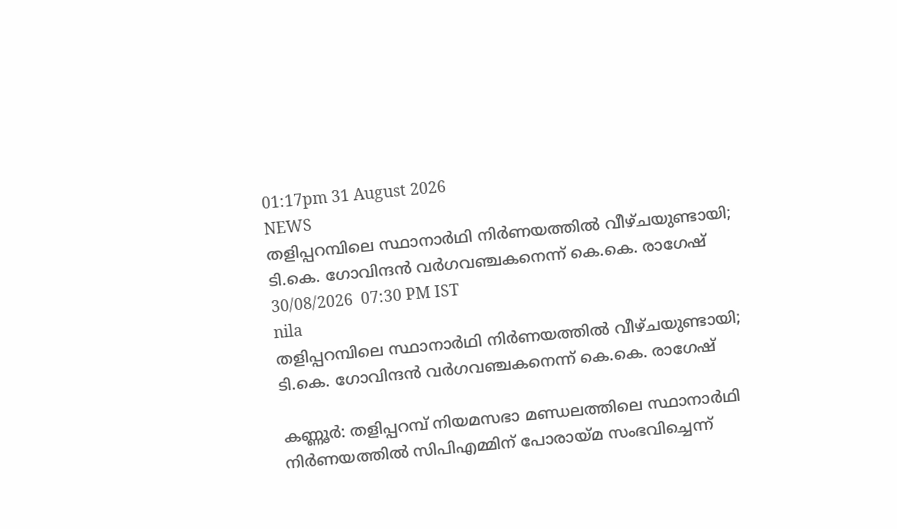01:17pm 31 August 2026
NEWS
തളിപ്പറമ്പിലെ സ്ഥാനാർഥി നിർണയത്തിൽ വീഴ്ചയുണ്ടായി; ടി.കെ. ഗോവിന്ദൻ വർഗവഞ്ചകനെന്ന് കെ.കെ. രാഗേഷ്
30/08/2026  07:30 PM IST
nila
തളിപ്പറമ്പിലെ സ്ഥാനാർഥി നിർണയത്തിൽ വീഴ്ചയുണ്ടായി; ടി.കെ. ഗോവിന്ദൻ വർഗവഞ്ചകനെന്ന് കെ.കെ. രാഗേഷ്

കണ്ണൂർ: തളിപ്പറമ്പ് നിയമസഭാ മണ്ഡലത്തിലെ സ്ഥാനാർഥി നിർണയത്തിൽ സിപിഎമ്മിന് പോരായ്മ സംഭവിച്ചെന്ന്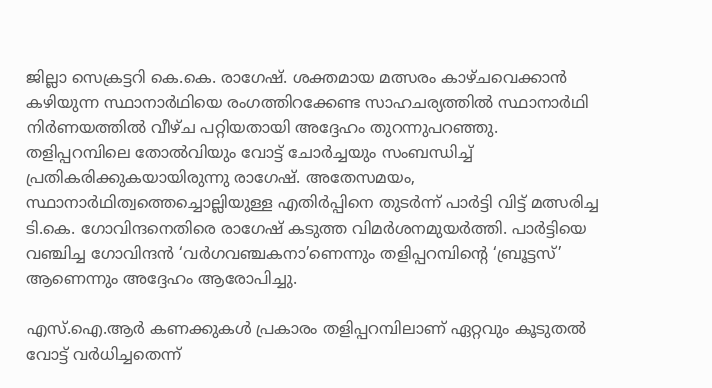ജില്ലാ സെക്രട്ടറി കെ.കെ. രാഗേഷ്. ശക്തമായ മത്സരം കാഴ്ചവെക്കാൻ കഴിയുന്ന സ്ഥാനാർഥിയെ രംഗത്തിറക്കേണ്ട സാഹചര്യത്തിൽ സ്ഥാനാർഥി നിർണയത്തിൽ വീഴ്ച പറ്റിയതായി അദ്ദേഹം തുറന്നുപറഞ്ഞു. തളിപ്പറമ്പിലെ തോൽവിയും വോട്ട് ചോർച്ചയും സംബന്ധിച്ച് പ്രതികരിക്കുകയായിരുന്നു രാഗേഷ്. അതേസമയം, സ്ഥാനാർഥിത്വത്തെച്ചൊല്ലിയുള്ള എതിർപ്പിനെ തുടർന്ന് പാർട്ടി വിട്ട് മത്സരിച്ച ടി.കെ. ഗോവിന്ദനെതിരെ രാഗേഷ് കടുത്ത വിമർശനമുയർത്തി. പാർട്ടിയെ വഞ്ചിച്ച ഗോവിന്ദൻ ‘വർഗവഞ്ചകനാ’ണെന്നും തളിപ്പറമ്പിന്റെ ‘ബ്രൂട്ടസ്’ ആണെന്നും അദ്ദേഹം ആരോപിച്ചു.

എസ്.ഐ.ആർ കണക്കുകൾ പ്രകാരം തളിപ്പറമ്പിലാണ് ഏറ്റവും കൂടുതൽ വോട്ട് വർധിച്ചതെന്ന്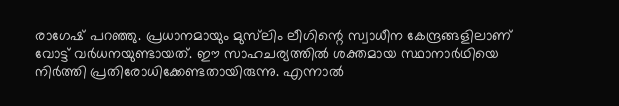രാഗേഷ് പറഞ്ഞു. പ്രധാനമായും മുസ്‌ലിം ലീഗിന്റെ സ്വാധീന കേന്ദ്രങ്ങളിലാണ് വോട്ട് വർധനയുണ്ടായത്. ഈ സാഹചര്യത്തിൽ ശക്തമായ സ്ഥാനാർഥിയെ നിർത്തി പ്രതിരോധിക്കേണ്ടതായിരുന്നു. എന്നാൽ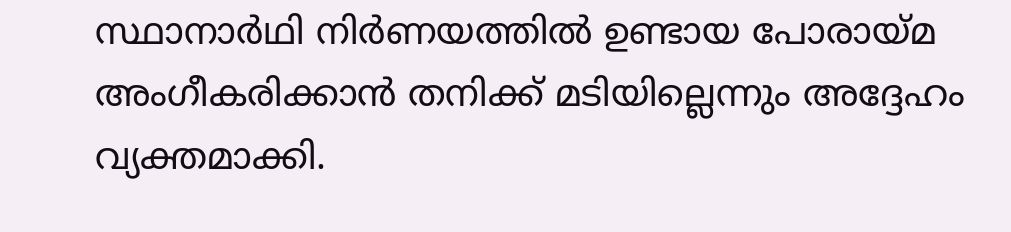സ്ഥാനാർഥി നിർണയത്തിൽ ഉണ്ടായ പോരായ്മ അംഗീകരിക്കാൻ തനിക്ക് മടിയില്ലെന്നും അദ്ദേഹം വ്യക്തമാക്കി.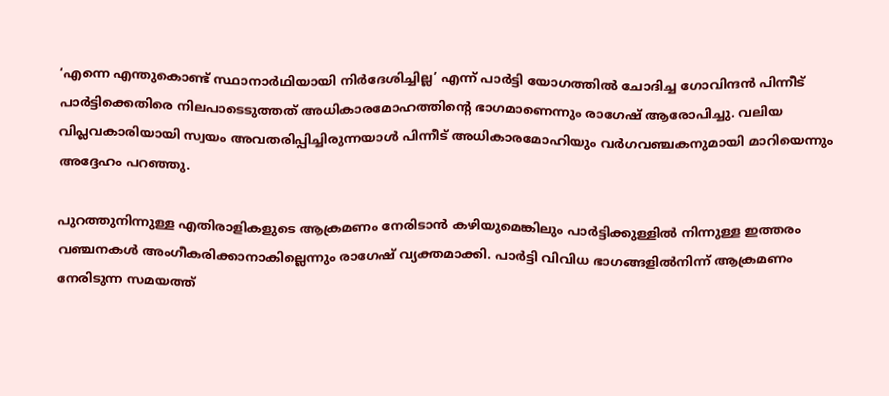‘എന്നെ എന്തുകൊണ്ട് സ്ഥാനാർഥിയായി നിർദേശിച്ചില്ല’ എന്ന് പാർട്ടി യോഗത്തിൽ ചോദിച്ച ഗോവിന്ദൻ പിന്നീട് പാർട്ടിക്കെതിരെ നിലപാടെടുത്തത് അധികാരമോഹത്തിന്റെ ഭാഗമാണെന്നും രാഗേഷ് ആരോപിച്ചു. വലിയ വിപ്ലവകാരിയായി സ്വയം അവതരിപ്പിച്ചിരുന്നയാൾ പിന്നീട് അധികാരമോഹിയും വർഗവഞ്ചകനുമായി മാറിയെന്നും അദ്ദേഹം പറഞ്ഞു.

പുറത്തുനിന്നുള്ള എതിരാളികളുടെ ആക്രമണം നേരിടാൻ കഴിയുമെങ്കിലും പാർട്ടിക്കുള്ളിൽ നിന്നുള്ള ഇത്തരം വഞ്ചനകൾ അംഗീകരിക്കാനാകില്ലെന്നും രാഗേഷ് വ്യക്തമാക്കി. പാർട്ടി വിവിധ ഭാഗങ്ങളിൽനിന്ന് ആക്രമണം നേരിടുന്ന സമയത്ത്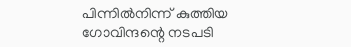പിന്നിൽനിന്ന് കുത്തിയ ഗോവിന്ദന്റെ നടപടി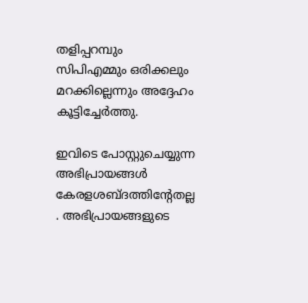തളിപ്പറമ്പും സിപിഎമ്മും ഒരിക്കലും മറക്കില്ലെന്നും അദ്ദേഹം കൂട്ടിച്ചേർത്തു.

ഇവിടെ പോസ്റ്റുചെയ്യുന്ന അഭിപ്രായങ്ങള്‍ കേരളശബ്‌ദത്തിന്റേതല്ല . അഭിപ്രായങ്ങളുടെ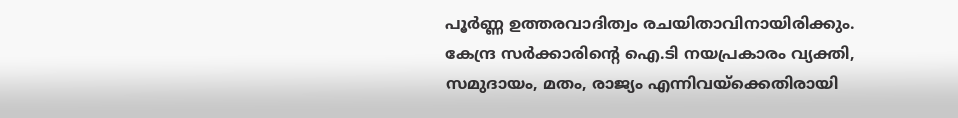പൂര്‍ണ്ണ ഉത്തരവാദിത്വം രചയിതാവിനായിരിക്കും. കേന്ദ്ര സർക്കാരിന്റെ ഐ.ടി നയപ്രകാരം വ്യക്തി, സമുദായം, മതം, രാജ്യം എന്നിവയ്ക്കെതിരായി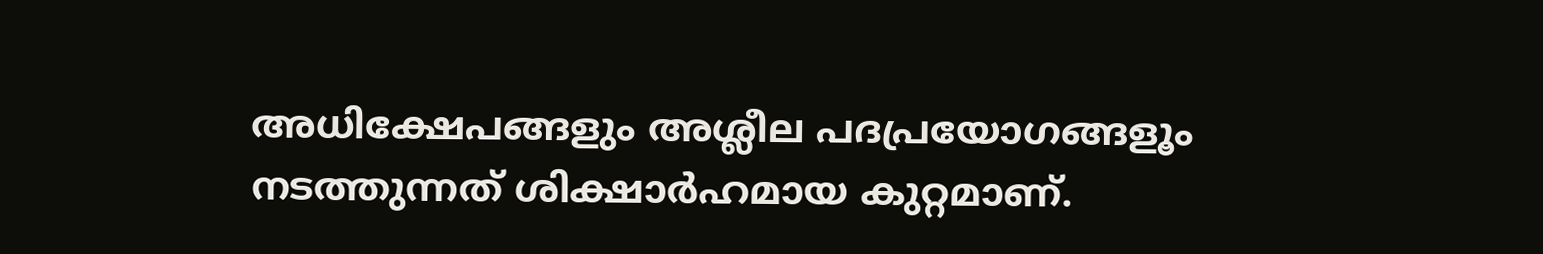അധിക്ഷേപങ്ങളും അശ്ലീല പദപ്രയോഗങ്ങളൂം നടത്തുന്നത് ശിക്ഷാര്‍ഹമായ കുറ്റമാണ്.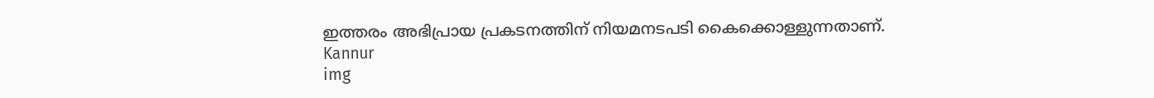ഇത്തരം അഭിപ്രായ പ്രകടനത്തിന് നിയമനടപടി കൈക്കൊള്ളുന്നതാണ്.
Kannur
img